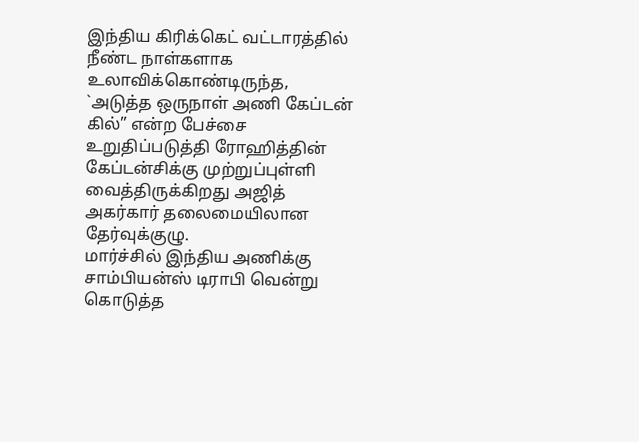இந்திய கிரிக்கெட் வட்டாரத்தில் நீண்ட நாள்களாக உலாவிக்கொண்டிருந்த, `அடுத்த ஒருநாள் அணி கேப்டன் கில்” என்ற பேச்சை உறுதிப்படுத்தி ரோஹித்தின் கேப்டன்சிக்கு முற்றுப்புள்ளி வைத்திருக்கிறது அஜித் அகர்கார் தலைமையிலான தேர்வுக்குழு.
மார்ச்சில் இந்திய அணிக்கு சாம்பியன்ஸ் டிராபி வென்று கொடுத்த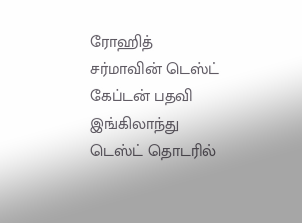ரோஹித் சர்மாவின் டெஸ்ட் கேப்டன் பதவி இங்கிலாந்து டெஸ்ட் தொடரில்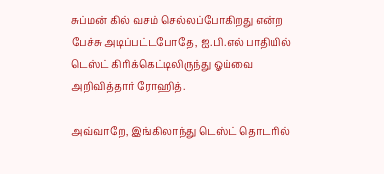சுப்மன் கில் வசம் செல்லப்போகிறது என்ற பேச்சு அடிப்பட்டபோதே, ஐ.பி.எல் பாதியில் டெஸ்ட் கிரிக்கெட்டிலிருந்து ஓய்வை அறிவித்தார் ரோஹித்.

அவ்வாறே, இங்கிலாந்து டெஸ்ட் தொடரில்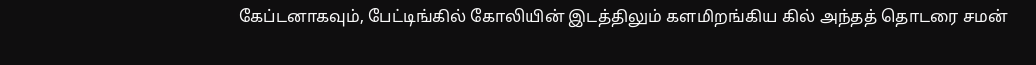கேப்டனாகவும், பேட்டிங்கில் கோலியின் இடத்திலும் களமிறங்கிய கில் அந்தத் தொடரை சமன்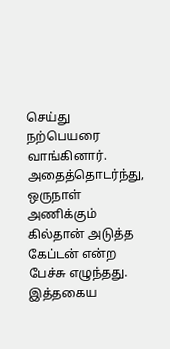செய்து நற்பெயரை வாங்கினார்.
அதைத்தொடர்ந்து, ஒருநாள் அணிக்கும் கில்தான் அடுத்த கேப்டன் என்ற பேச்சு எழுந்தது.
இத்தகைய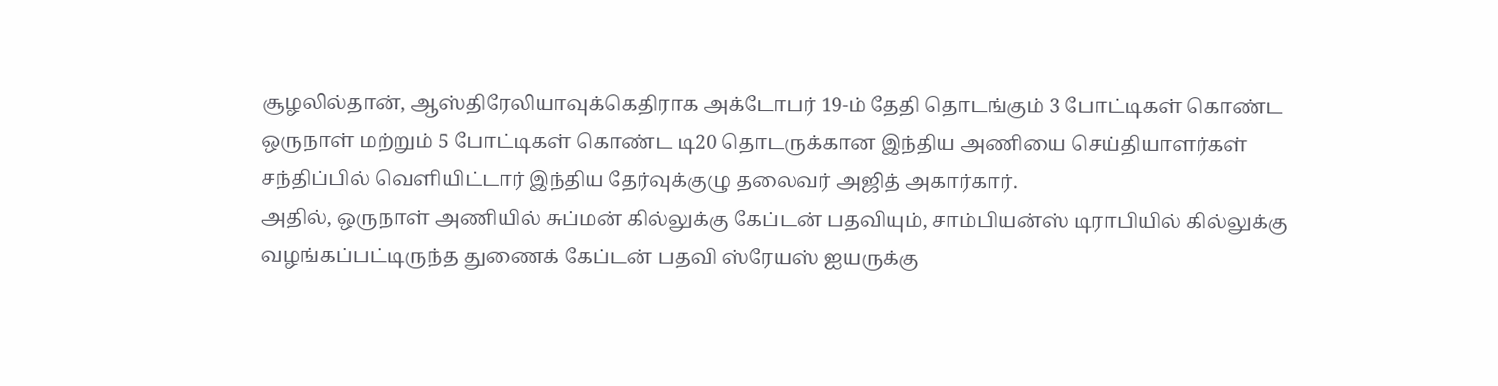சூழலில்தான், ஆஸ்திரேலியாவுக்கெதிராக அக்டோபர் 19-ம் தேதி தொடங்கும் 3 போட்டிகள் கொண்ட ஒருநாள் மற்றும் 5 போட்டிகள் கொண்ட டி20 தொடருக்கான இந்திய அணியை செய்தியாளர்கள் சந்திப்பில் வெளியிட்டார் இந்திய தேர்வுக்குழு தலைவர் அஜித் அகார்கார்.
அதில், ஒருநாள் அணியில் சுப்மன் கில்லுக்கு கேப்டன் பதவியும், சாம்பியன்ஸ் டிராபியில் கில்லுக்கு வழங்கப்பட்டிருந்த துணைக் கேப்டன் பதவி ஸ்ரேயஸ் ஐயருக்கு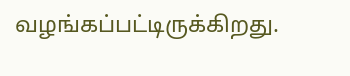வழங்கப்பட்டிருக்கிறது.